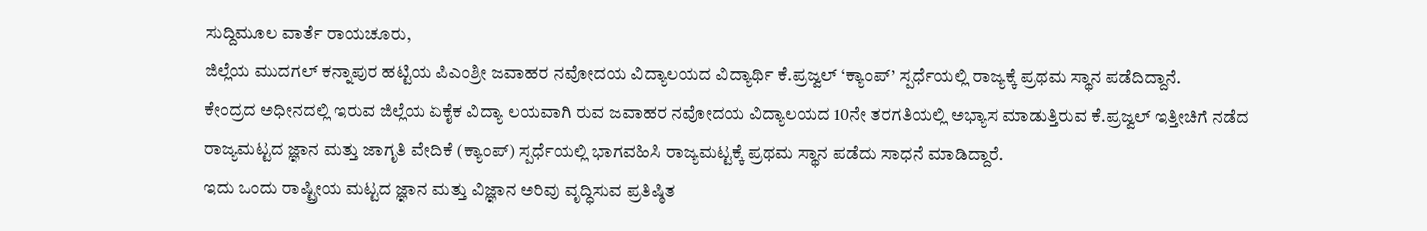ಸುದ್ದಿಮೂಲ ವಾರ್ತೆ ರಾಯಚೂರು,
ಜಿಲ್ಲೆಯ ಮುದಗಲ್ ಕನ್ನಾಪುರ ಹಟ್ಟಿಯ ಪಿಎಂಶ್ರೀ ಜವಾಹರ ನವೋದಯ ವಿದ್ಯಾಲಯದ ವಿದ್ಯಾರ್ಥಿ ಕೆ.ಪ್ರಜ್ವಲ್ ‘ಕ್ಯಾಂಪ್’ ಸ್ಪರ್ಧೆಯಲ್ಲಿ ರಾಜ್ಯಕ್ಕೆ ಪ್ರಥಮ ಸ್ಥಾನ ಪಡೆದಿದ್ದಾನೆ.
ಕೇಂದ್ರದ ಅಧೀನದಲ್ಲಿ ಇರುವ ಜಿಲ್ಲೆಯ ಏಕೈಕ ವಿದ್ಯಾ ಲಯವಾಗಿ ರುವ ಜವಾಹರ ನವೋದಯ ವಿದ್ಯಾಲಯದ 10ನೇ ತರಗತಿಯಲ್ಲಿ ಅಭ್ಯಾಸ ಮಾಡುತ್ತಿರುವ ಕೆ.ಪ್ರಜ್ವಲ್ ಇತ್ತೀಚಿಗೆ ನಡೆದ ರಾಜ್ಯಮಟ್ಟದ ಜ್ಞಾನ ಮತ್ತು ಜಾಗೃತಿ ವೇದಿಕೆ (ಕ್ಯಾಂಪ್) ಸ್ಪರ್ಧೆಯಲ್ಲಿ ಭಾಗವಹಿಸಿ ರಾಜ್ಯಮಟ್ಟಕ್ಕೆ ಪ್ರಥಮ ಸ್ಥಾನ ಪಡೆದು ಸಾಧನೆ ಮಾಡಿದ್ದಾರೆ.
ಇದು ಒಂದು ರಾಷ್ಟ್ರೀಯ ಮಟ್ಟದ ಜ್ಞಾನ ಮತ್ತು ವಿಜ್ಞಾನ ಅರಿವು ವೃದ್ಧಿಸುವ ಪ್ರತಿಷ್ಠಿತ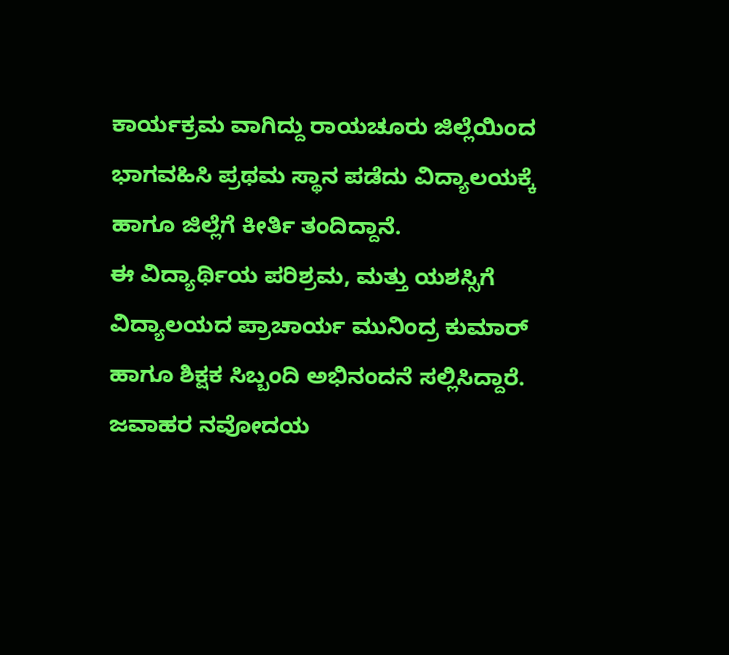ಕಾರ್ಯಕ್ರಮ ವಾಗಿದ್ದು ರಾಯಚೂರು ಜಿಲ್ಲೆಯಿಂದ ಭಾಗವಹಿಸಿ ಪ್ರಥಮ ಸ್ಥಾನ ಪಡೆದು ವಿದ್ಯಾಲಯಕ್ಕೆ ಹಾಗೂ ಜಿಲ್ಲೆಗೆ ಕೀರ್ತಿ ತಂದಿದ್ದಾನೆ.
ಈ ವಿದ್ಯಾರ್ಥಿಯ ಪರಿಶ್ರಮ, ಮತ್ತು ಯಶಸ್ಸಿಗೆ ವಿದ್ಯಾಲಯದ ಪ್ರಾಚಾರ್ಯ ಮುನಿಂದ್ರ ಕುಮಾರ್ ಹಾಗೂ ಶಿಕ್ಷಕ ಸಿಬ್ಬಂದಿ ಅಭಿನಂದನೆ ಸಲ್ಲಿಸಿದ್ದಾರೆ.
ಜವಾಹರ ನವೋದಯ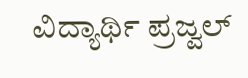ವಿದ್ಯಾರ್ಥಿ ಪ್ರಜ್ವಲ್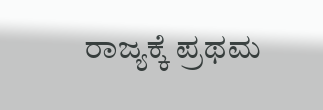ರಾಜ್ಯಕ್ಕೆ ಪ್ರಥಮ